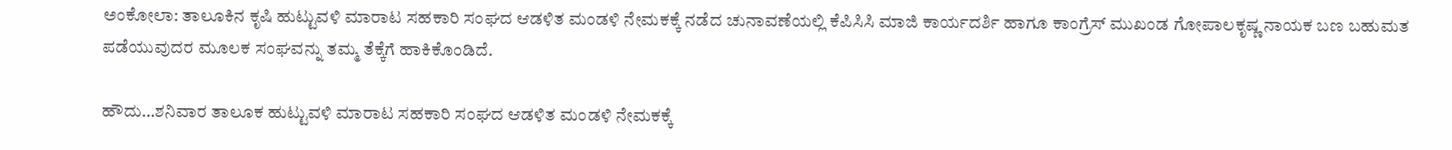ಅಂಕೋಲಾ: ತಾಲೂಕಿನ ಕೃಷಿ ಹುಟ್ಟುವಳಿ ಮಾರಾಟ ಸಹಕಾರಿ ಸಂಘದ ಆಡಳಿತ ಮಂಡಳಿ ನೇಮಕಕ್ಕೆ ನಡೆದ ಚುನಾವಣೆಯಲ್ಲಿ ಕೆಪಿಸಿಸಿ ಮಾಜಿ ಕಾರ್ಯದರ್ಶಿ ಹಾಗೂ ಕಾಂಗ್ರೆಸ್ ಮುಖಂಡ ಗೋಪಾಲಕೃಷ್ಣ ನಾಯಕ ಬಣ ಬಹುಮತ ಪಡೆಯುವುದರ ಮೂಲಕ ಸಂಘವನ್ನು ತಮ್ಮ ತೆಕ್ಕೆಗೆ ಹಾಕಿಕೊಂಡಿದೆ.

ಹೌದು…ಶನಿವಾರ ತಾಲೂಕ ಹುಟ್ಟುವಳಿ ಮಾರಾಟ ಸಹಕಾರಿ ಸಂಘದ ಆಡಳಿತ ಮಂಡಳಿ ನೇಮಕಕ್ಕೆ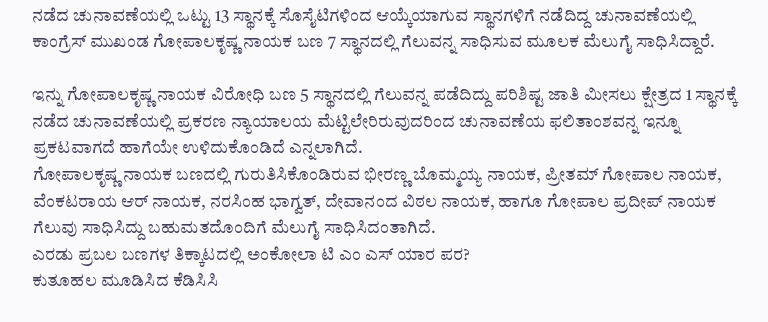ನಡೆದ ಚುನಾವಣೆಯಲ್ಲಿ ಒಟ್ಟು 13 ಸ್ಥಾನಕ್ಕೆ ಸೊಸೈಟಿಗಳಿಂದ ಆಯ್ಕೆಯಾಗುವ ಸ್ಥಾನಗಳಿಗೆ ನಡೆದಿದ್ದ ಚುನಾವಣೆಯಲ್ಲಿ ಕಾಂಗ್ರೆಸ್ ಮುಖಂಡ ಗೋಪಾಲಕೃಷ್ಣ ನಾಯಕ ಬಣ 7 ಸ್ಥಾನದಲ್ಲಿ ಗೆಲುವನ್ನ ಸಾಧಿಸುವ ಮೂಲಕ ಮೆಲುಗೈ ಸಾಧಿಸಿದ್ದಾರೆ.

ಇನ್ನು ಗೋಪಾಲಕೃಷ್ಣ ನಾಯಕ ವಿರೋಧಿ ಬಣ 5 ಸ್ಥಾನದಲ್ಲಿ ಗೆಲುವನ್ನ ಪಡೆದಿದ್ದು ಪರಿಶಿಷ್ಟ ಜಾತಿ ಮೀಸಲು ಕ್ಷೇತ್ರದ 1 ಸ್ಥಾನಕ್ಕೆ ನಡೆದ ಚುನಾವಣೆಯಲ್ಲಿ ಪ್ರಕರಣ ನ್ಯಾಯಾಲಯ ಮೆಟ್ಟಿಲೇರಿರುವುದರಿಂದ ಚುನಾವಣೆಯ ಫಲಿತಾಂಶವನ್ನ ಇನ್ನೂ ಪ್ರಕಟವಾಗದೆ ಹಾಗೆಯೇ ಉಳಿದುಕೊಂಡಿದೆ ಎನ್ನಲಾಗಿದೆ.
ಗೋಪಾಲಕೃಷ್ಣ ನಾಯಕ ಬಣದಲ್ಲಿ ಗುರುತಿಸಿಕೊಂಡಿರುವ ಭೀರಣ್ಣ ಬೊಮ್ಮಯ್ಯ ನಾಯಕ, ಪ್ರೀತಮ್ ಗೋಪಾಲ ನಾಯಕ, ವೆಂಕಟರಾಯ ಆರ್ ನಾಯಕ, ನರಸಿಂಹ ಭಾಗ್ವತ್, ದೇವಾನಂದ ವಿಠಲ ನಾಯಕ, ಹಾಗೂ ಗೋಪಾಲ ಪ್ರದೀಪ್ ನಾಯಕ ಗೆಲುವು ಸಾಧಿಸಿದ್ದು ಬಹುಮತದೊಂದಿಗೆ ಮೆಲುಗೈ ಸಾಧಿಸಿದಂತಾಗಿದೆ.
ಎರಡು ಪ್ರಬಲ ಬಣಗಳ ತಿಕ್ಕಾಟದಲ್ಲಿ ಅಂಕೋಲಾ ಟಿ ಎಂ ಎಸ್ ಯಾರ ಪರ?
ಕುತೂಹಲ ಮೂಡಿಸಿದ ಕೆಡಿಸಿಸಿ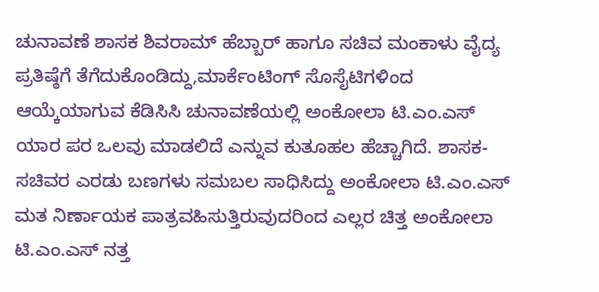ಚುನಾವಣೆ ಶಾಸಕ ಶಿವರಾಮ್ ಹೆಬ್ಬಾರ್ ಹಾಗೂ ಸಚಿವ ಮಂಕಾಳು ವೈದ್ಯ ಪ್ರತಿಷ್ಠೆಗೆ ತೆಗೆದುಕೊಂಡಿದ್ದು,ಮಾರ್ಕೆಂಟಿಂಗ್ ಸೊಸೈಟಿಗಳಿಂದ ಆಯ್ಕೆಯಾಗುವ ಕೆಡಿಸಿಸಿ ಚುನಾವಣೆಯಲ್ಲಿ ಅಂಕೋಲಾ ಟಿ.ಎಂ.ಎಸ್ ಯಾರ ಪರ ಒಲವು ಮಾಡಲಿದೆ ಎನ್ನುವ ಕುತೂಹಲ ಹೆಚ್ಚಾಗಿದೆ. ಶಾಸಕ-ಸಚಿವರ ಎರಡು ಬಣಗಳು ಸಮಬಲ ಸಾಧಿಸಿದ್ದು ಅಂಕೋಲಾ ಟಿ.ಎಂ.ಎಸ್ ಮತ ನಿರ್ಣಾಯಕ ಪಾತ್ರವಹಿಸುತ್ತಿರುವುದರಿಂದ ಎಲ್ಲರ ಚಿತ್ತ ಅಂಕೋಲಾ ಟಿ.ಎಂ.ಎಸ್ ನತ್ತ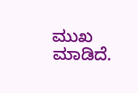ಮುಖ ಮಾಡಿದೆ.